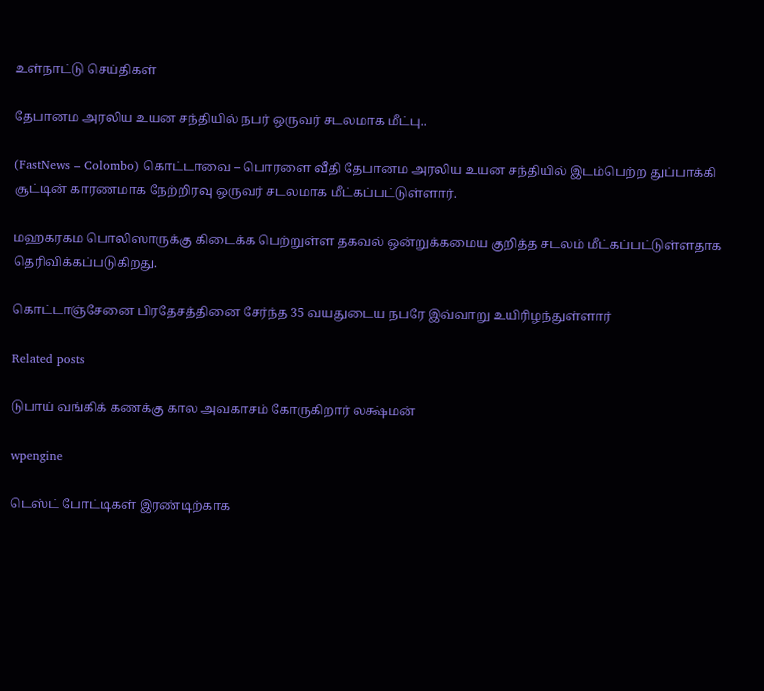உள்நாட்டு செய்திகள்

தேபானம அரலிய உயன சந்தியில் நபர் ஒருவர் சடலமாக மீட்பு..

(FastNews – Colombo) கொட்டாவை – பொரளை வீதி தேபானம அரலிய உயன சந்தியில் இடம்பெற்ற துப்பாக்கி சூட்டின் காரணமாக நேற்றிரவு ஒருவர் சடலமாக மீட்கப்பட்டுள்ளார்.

மஹகரகம பொலிஸாருக்கு கிடைக்க பெற்றுள்ள தகவல் ஒன்றுக்கமைய குறித்த சடலம் மீட்கப்பட்டுள்ளதாக தெரிவிக்கப்படுகிறது.

கொட்டாஞ்சேனை பிரதேசத்தினை சேர்ந்த 35 வயதுடைய நபரே இவ்வாறு உயிரிழந்துள்ளார்

Related posts

டுபாய் வங்கிக் கணக்கு கால அவகாசம் கோருகிறார் லக்ஷ்மன்

wpengine

டெஸ்ட் போட்டிகள் இரண்டிற்காக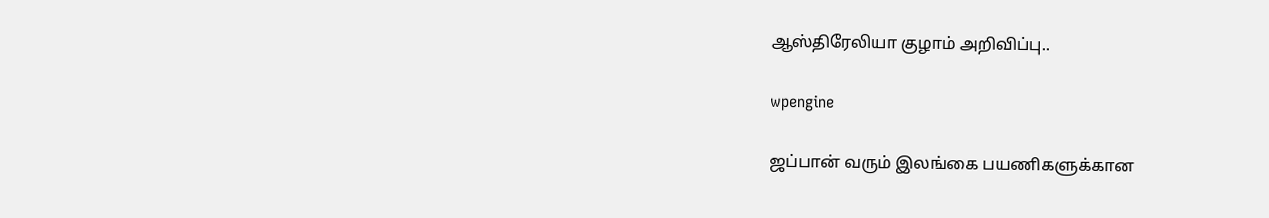ஆஸ்திரேலியா குழாம் அறிவிப்பு..

wpengine

ஜப்பான் வரும் இலங்கை பயணிகளுக்கான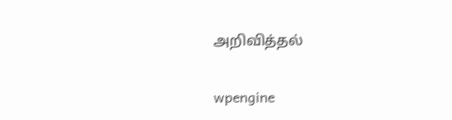அறிவித்தல்

wpengine